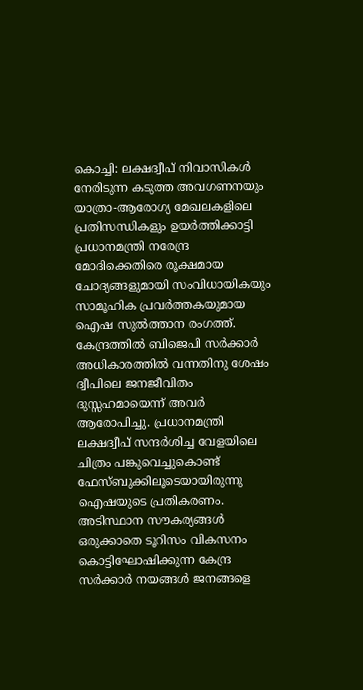കൊച്ചി: ലക്ഷദ്വീപ് നിവാസികൾ നേരിടുന്ന കടുത്ത അവഗണനയും യാത്രാ-ആരോഗ്യ മേഖലകളിലെ പ്രതിസന്ധികളും ഉയർത്തിക്കാട്ടി പ്രധാനമന്ത്രി നരേന്ദ്ര മോദിക്കെതിരെ രൂക്ഷമായ ചോദ്യങ്ങളുമായി സംവിധായികയും സാമൂഹിക പ്രവർത്തകയുമായ ഐഷ സുൽത്താന രംഗത്ത്. കേന്ദ്രത്തിൽ ബിജെപി സർക്കാർ അധികാരത്തിൽ വന്നതിനു ശേഷം ദ്വീപിലെ ജനജീവിതം ദുസ്സഹമായെന്ന് അവർ ആരോപിച്ചു. പ്രധാനമന്ത്രി ലക്ഷദ്വീപ് സന്ദർശിച്ച വേളയിലെ ചിത്രം പങ്കുവെച്ചുകൊണ്ട് ഫേസ്ബുക്കിലൂടെയായിരുന്നു ഐഷയുടെ പ്രതികരണം. അടിസ്ഥാന സൗകര്യങ്ങൾ ഒരുക്കാതെ ടൂറിസം വികസനം കൊട്ടിഘോഷിക്കുന്ന കേന്ദ്ര സർക്കാർ നയങ്ങൾ ജനങ്ങളെ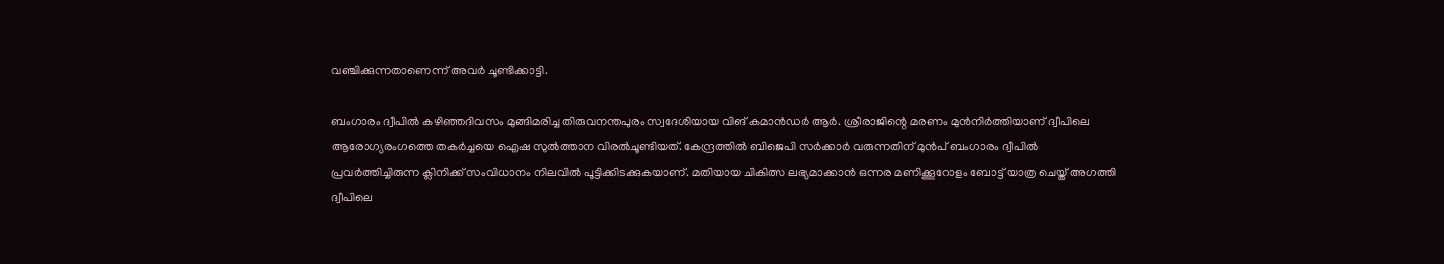വഞ്ചിക്കുന്നതാണെന്ന് അവർ ചൂണ്ടിക്കാട്ടി.

ബംഗാരം ദ്വീപിൽ കഴിഞ്ഞദിവസം മുങ്ങിമരിച്ച തിരുവനന്തപുരം സ്വദേശിയായ വിങ് കമാൻഡർ ആർ. ശ്രീരാജിന്റെ മരണം മുൻനിർത്തിയാണ് ദ്വീപിലെ ആരോഗ്യരംഗത്തെ തകർച്ചയെ ഐഷ സുൽത്താന വിരൽചൂണ്ടിയത്. കേന്ദ്രത്തിൽ ബിജെപി സർക്കാർ വരുന്നതിന് മുൻപ് ബംഗാരം ദ്വീപിൽ പ്രവർത്തിച്ചിരുന്ന ക്ലിനിക്ക് സംവിധാനം നിലവിൽ പൂട്ടിക്കിടക്കുകയാണ്. മതിയായ ചികിത്സ ലഭ്യമാക്കാൻ ഒന്നര മണിക്കൂറോളം ബോട്ട് യാത്ര ചെയ്ത് അഗത്തി ദ്വീപിലെ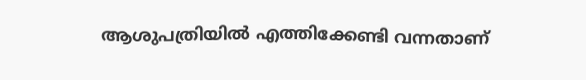ആശുപത്രിയിൽ എത്തിക്കേണ്ടി വന്നതാണ്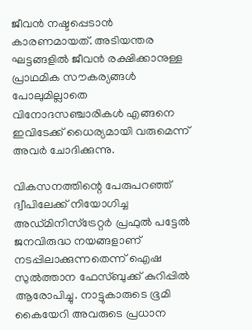ജീവൻ നഷ്ടപ്പെടാൻ കാരണമായത്. അടിയന്തര ഘട്ടങ്ങളിൽ ജീവൻ രക്ഷിക്കാനുള്ള പ്രാഥമിക സൗകര്യങ്ങൾ പോലുമില്ലാതെ വിനോദസഞ്ചാരികൾ എങ്ങനെ ഇവിടേക്ക് ധൈര്യമായി വരുമെന്ന് അവർ ചോദിക്കുന്നു.

വികസനത്തിന്റെ പേരുപറഞ്ഞ് ദ്വീപിലേക്ക് നിയോഗിച്ച അഡ്മിനിസ്ട്രേറ്റർ പ്രഫുൽ പട്ടേൽ ജനവിരുദ്ധ നയങ്ങളാണ് നടപ്പിലാക്കുന്നതെന്ന് ഐഷ സുൽത്താന ഫേസ്ബുക്ക് കുറിപ്പിൽ ആരോപിച്ചു. നാട്ടുകാരുടെ ഭൂമി കൈയേറി അവരുടെ പ്രധാന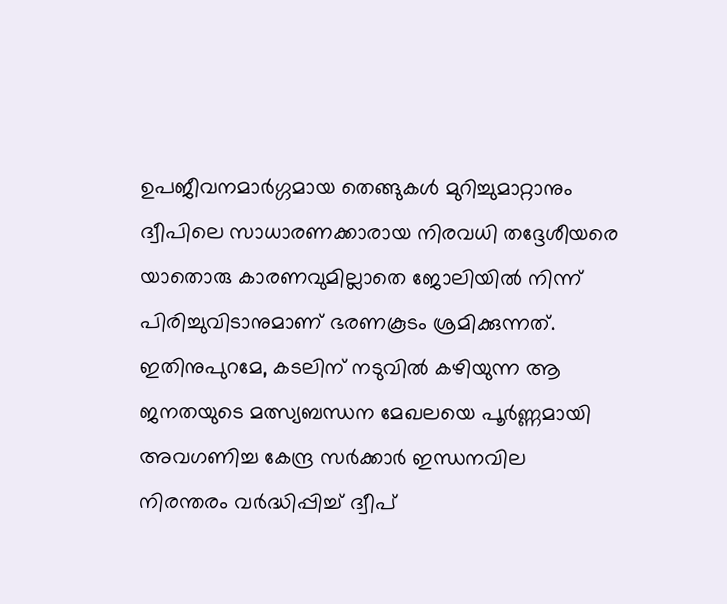ഉപജീവനമാർഗ്ഗമായ തെങ്ങുകൾ മുറിച്ചുമാറ്റാനും ദ്വീപിലെ സാധാരണക്കാരായ നിരവധി തദ്ദേശീയരെ യാതൊരു കാരണവുമില്ലാതെ ജോലിയിൽ നിന്ന് പിരിച്ചുവിടാനുമാണ് ഭരണകൂടം ശ്രമിക്കുന്നത്. ഇതിനുപുറമേ, കടലിന് നടുവിൽ കഴിയുന്ന ആ ജനതയുടെ മത്സ്യബന്ധന മേഖലയെ പൂർണ്ണമായി അവഗണിച്ച കേന്ദ്ര സർക്കാർ ഇന്ധനവില നിരന്തരം വർദ്ധിപ്പിച്ച് ദ്വീപ്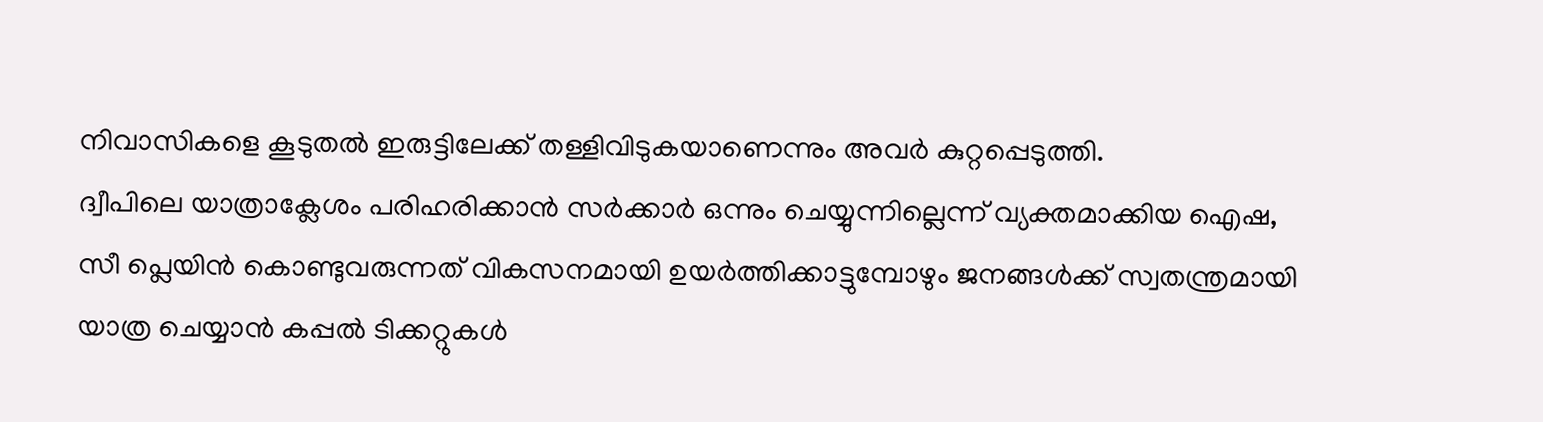നിവാസികളെ കൂടുതൽ ഇരുട്ടിലേക്ക് തള്ളിവിടുകയാണെന്നും അവർ കുറ്റപ്പെടുത്തി.
ദ്വീപിലെ യാത്രാക്ലേശം പരിഹരിക്കാൻ സർക്കാർ ഒന്നും ചെയ്യുന്നില്ലെന്ന് വ്യക്തമാക്കിയ ഐഷ, സീ പ്ലെയിൻ കൊണ്ടുവരുന്നത് വികസനമായി ഉയർത്തിക്കാട്ടുമ്പോഴും ജനങ്ങൾക്ക് സ്വതന്ത്രമായി യാത്ര ചെയ്യാൻ കപ്പൽ ടിക്കറ്റുകൾ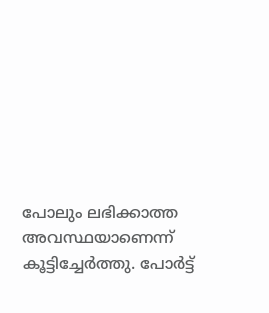പോലും ലഭിക്കാത്ത അവസ്ഥയാണെന്ന് കൂട്ടിച്ചേർത്തു. പോർട്ട്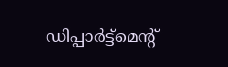ഡിപ്പാർട്ട്മെന്റ്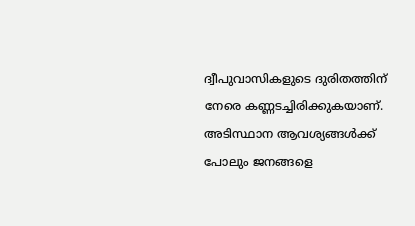ദ്വീപുവാസികളുടെ ദുരിതത്തിന് നേരെ കണ്ണടച്ചിരിക്കുകയാണ്. അടിസ്ഥാന ആവശ്യങ്ങൾക്ക് പോലും ജനങ്ങളെ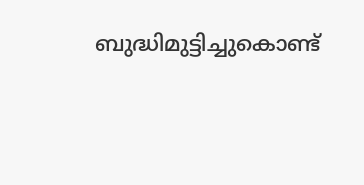ബുദ്ധിമുട്ടിച്ചുകൊണ്ട്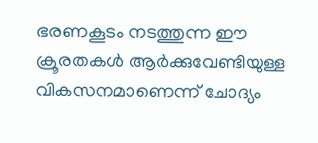ഭരണകൂടം നടത്തുന്ന ഈ ക്രൂരതകൾ ആർക്കുവേണ്ടിയുള്ള വികസനമാണെന്ന് ചോദ്യം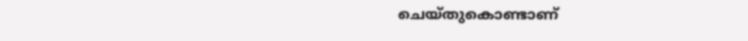ചെയ്തുകൊണ്ടാണ്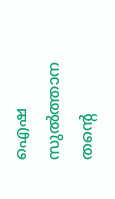ഐഷ സുൽത്താന തന്റെ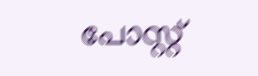പോസ്റ്റ്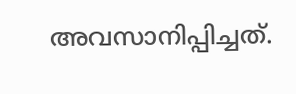അവസാനിപ്പിച്ചത്.